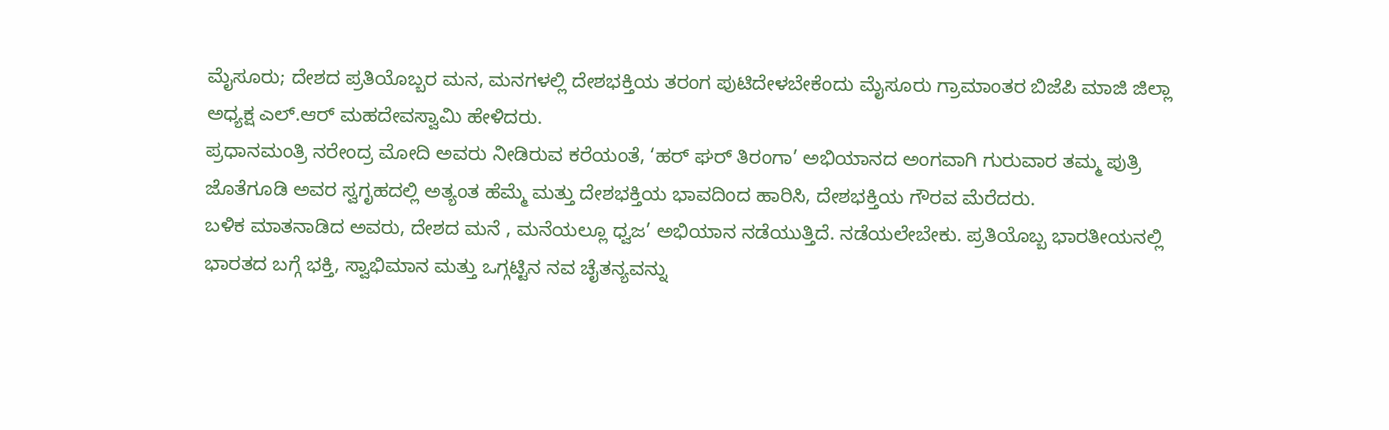ಮೈಸೂರು; ದೇಶದ ಪ್ರತಿಯೊಬ್ಬರ ಮನ, ಮನಗಳಲ್ಲಿ ದೇಶಭಕ್ತಿಯ ತರಂಗ ಪುಟಿದೇಳಬೇಕೆಂದು ಮೈಸೂರು ಗ್ರಾಮಾಂತರ ಬಿಜೆಪಿ ಮಾಜಿ ಜಿಲ್ಲಾ ಅಧ್ಯಕ್ಷ ಎಲ್.ಆರ್ ಮಹದೇವಸ್ವಾಮಿ ಹೇಳಿದರು.
ಪ್ರಧಾನಮಂತ್ರಿ ನರೇಂದ್ರ ಮೋದಿ ಅವರು ನೀಡಿರುವ ಕರೆಯಂತೆ, ‘ಹರ್ ಘರ್ ತಿರಂಗಾ’ ಅಭಿಯಾನದ ಅಂಗವಾಗಿ ಗುರುವಾರ ತಮ್ಮ ಪುತ್ರಿ ಜೊತೆಗೂಡಿ ಅವರ ಸ್ವಗೃಹದಲ್ಲಿ ಅತ್ಯಂತ ಹೆಮ್ಮೆ ಮತ್ತು ದೇಶಭಕ್ತಿಯ ಭಾವದಿಂದ ಹಾರಿಸಿ, ದೇಶಭಕ್ತಿಯ ಗೌರವ ಮೆರೆದರು.
ಬಳಿಕ ಮಾತನಾಡಿದ ಅವರು, ದೇಶದ ಮನೆ , ಮನೆಯಲ್ಲೂ ಧ್ವಜ’ ಅಭಿಯಾನ ನಡೆಯುತ್ತಿದೆ. ನಡೆಯಲೇಬೇಕು. ಪ್ರತಿಯೊಬ್ಬ ಭಾರತೀಯನಲ್ಲಿ ಭಾರತದ ಬಗ್ಗೆ ಭಕ್ತಿ, ಸ್ವಾಭಿಮಾನ ಮತ್ತು ಒಗ್ಗಟ್ಟಿನ ನವ ಚೈತನ್ಯವನ್ನು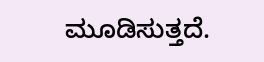ಮೂಡಿಸುತ್ತದೆ.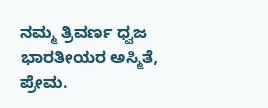ನಮ್ಮ ತ್ರಿವರ್ಣ ಧ್ವಜ ಭಾರತೀಯರ ಅಸ್ಮಿತೆ, ಪ್ರೇಮ.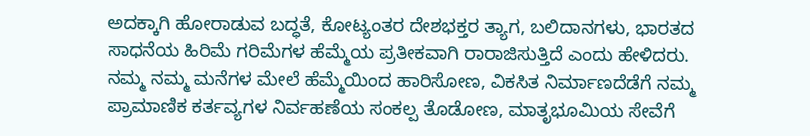ಅದಕ್ಕಾಗಿ ಹೋರಾಡುವ ಬದ್ಧತೆ, ಕೋಟ್ಯಂತರ ದೇಶಭಕ್ತರ ತ್ಯಾಗ, ಬಲಿದಾನಗಳು, ಭಾರತದ ಸಾಧನೆಯ ಹಿರಿಮೆ ಗರಿಮೆಗಳ ಹೆಮ್ಮೆಯ ಪ್ರತೀಕವಾಗಿ ರಾರಾಜಿಸುತ್ತಿದೆ ಎಂದು ಹೇಳಿದರು.
ನಮ್ಮ ನಮ್ಮ ಮನೆಗಳ ಮೇಲೆ ಹೆಮ್ಮೆಯಿಂದ ಹಾರಿಸೋಣ, ವಿಕಸಿತ ನಿರ್ಮಾಣದೆಡೆಗೆ ನಮ್ಮ ಪ್ರಾಮಾಣಿಕ ಕರ್ತವ್ಯಗಳ ನಿರ್ವಹಣೆಯ ಸಂಕಲ್ಪ ತೊಡೋಣ, ಮಾತೃಭೂಮಿಯ ಸೇವೆಗೆ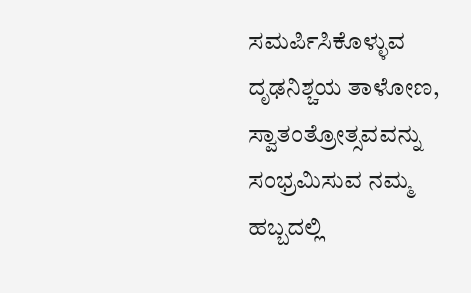ಸಮರ್ಪಿಸಿಕೊಳ್ಳುವ ದೃಢನಿಶ್ಚಯ ತಾಳೋಣ, ಸ್ವಾತಂತ್ರೋತ್ಸವವನ್ನು ಸಂಭ್ರಮಿಸುವ ನಮ್ಮ ಹಬ್ಬದಲ್ಲಿ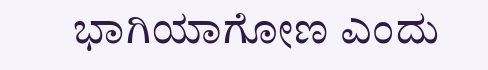ಭಾಗಿಯಾಗೋಣ ಎಂದು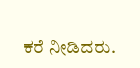ಕರೆ ನೀಡಿದರು.